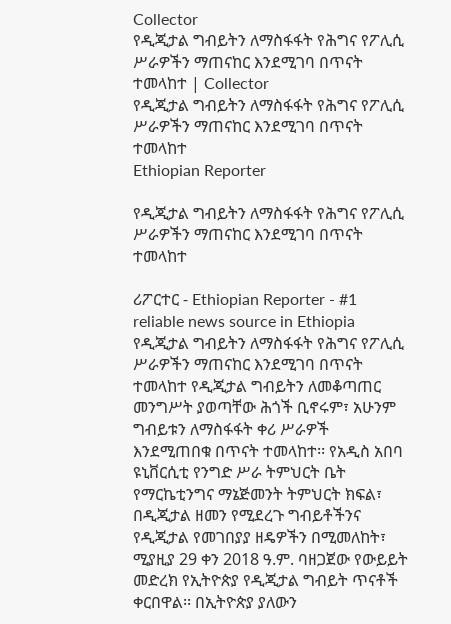Collector
የዲጂታል ግብይትን ለማስፋፋት የሕግና የፖሊሲ ሥራዎችን ማጠናከር እንደሚገባ በጥናት ተመላከተ | Collector
የዲጂታል ግብይትን ለማስፋፋት የሕግና የፖሊሲ ሥራዎችን ማጠናከር እንደሚገባ በጥናት ተመላከተ
Ethiopian Reporter

የዲጂታል ግብይትን ለማስፋፋት የሕግና የፖሊሲ ሥራዎችን ማጠናከር እንደሚገባ በጥናት ተመላከተ

ሪፖርተር - Ethiopian Reporter - #1 reliable news source in Ethiopia የዲጂታል ግብይትን ለማስፋፋት የሕግና የፖሊሲ ሥራዎችን ማጠናከር እንደሚገባ በጥናት ተመላከተ የዲጂታል ግብይትን ለመቆጣጠር መንግሥት ያወጣቸው ሕጎች ቢኖሩም፣ አሁንም ግብይቱን ለማስፋፋት ቀሪ ሥራዎች እንደሚጠበቁ በጥናት ተመላከተ፡፡ የአዲስ አበባ ዩኒቨርሲቲ የንግድ ሥራ ትምህርት ቤት የማርኬቲንግና ማኔጅመንት ትምህርት ክፍል፣ በዲጂታል ዘመን የሚደረጉ ግብይቶችንና የዲጂታል የመገበያያ ዘዴዎችን በሚመለከት፣ ሚያዚያ 29 ቀን 2018 ዓ.ም. ባዘጋጀው የውይይት መድረክ የኢትዮጵያ የዲጂታል ግብይት ጥናቶች ቀርበዋል፡፡ በኢትዮጵያ ያለውን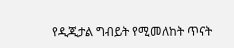የዲጂታል ግብይት የሚመለከት ጥናት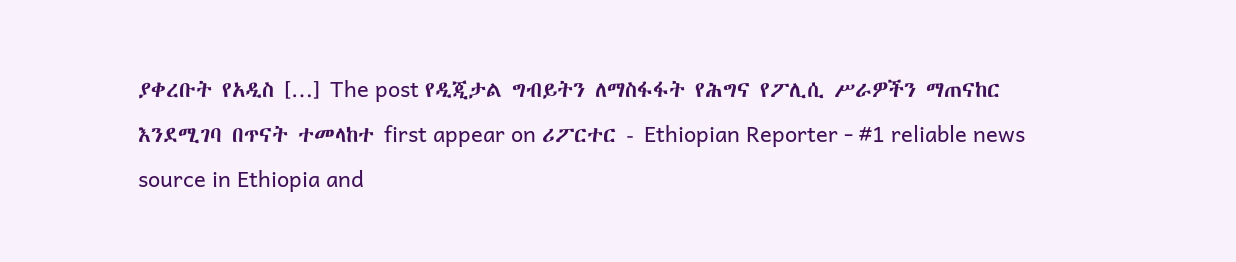ያቀረቡት የአዲስ […] The post የዲጂታል ግብይትን ለማስፋፋት የሕግና የፖሊሲ ሥራዎችን ማጠናከር እንደሚገባ በጥናት ተመላከተ first appear on ሪፖርተር - Ethiopian Reporter - #1 reliable news source in Ethiopia and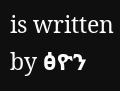is written by ፅዮን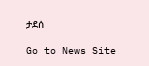ታደሰ

Go to News Site